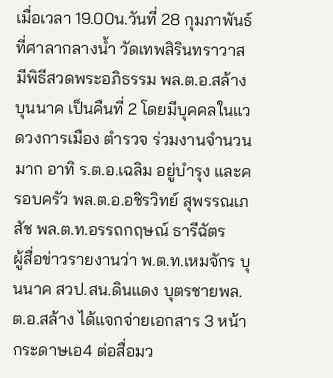เมื่อเวลา 19.00น.วันที่ 28 กุมภาพันธ์ ที่ศาลากลางน้ำ วัดเทพสิรินทราวาส มีพิธีสวดพระอภิธรรม พล.ต.อ.สล้าง บุนนาค เป็นคืนที่ 2 โดยมีบุคคลในแวดวงการเมือง ตำรวจ ร่วมงานจำนวนมาก อาทิ ร.ต.อ.เฉลิม อยู่บำรุง และครอบครัว พล.ต.อ.อชิรวิทย์ สุพรรณเภสัช พล.ต.ท.อรรถกฤษณ์ ธารีฉัตร
ผู้สื่อข่าวรายงานว่า พ.ต.ท.เหมจักร บุนนาค สวป.สน.ดินแดง บุตรชายพล.ต.อ.สล้าง ได้แจกจ่ายเอกสาร 3 หน้ากระดาษเอ4 ต่อสื่อมว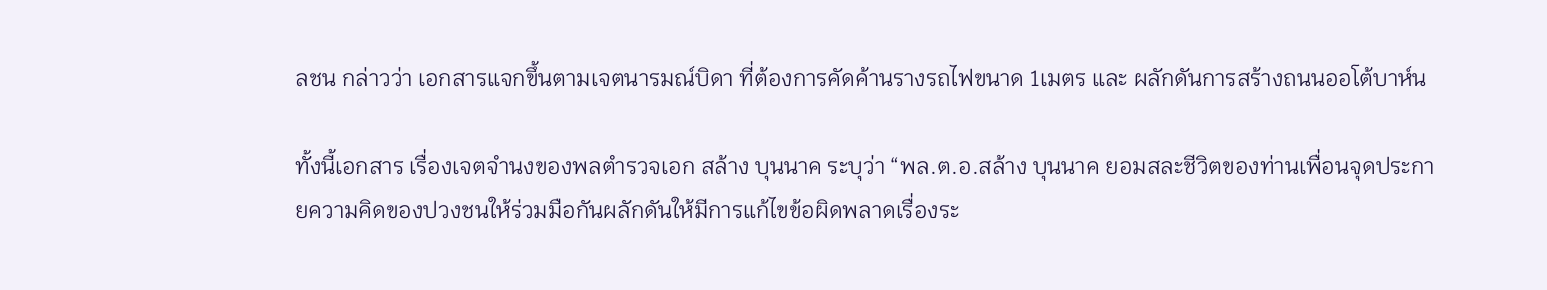ลชน กล่าวว่า เอกสารแจกขึ้นตามเจตนารมณ์บิดา ที่ต้องการคัดค้านรางรถไฟขนาด 1เมตร และ ผลักดันการสร้างถนนออโต้บาห์น

ทั้งนี้เอกสาร เรื่องเจตจำนงของพลตำรวจเอก สล้าง บุนนาค ระบุว่า “พล.ต.อ.สล้าง บุนนาค ยอมสละชีวิตของท่านเพื่อนจุดประกายความคิดของปวงชนให้ร่วมมือกันผลักดันให้มีการแก้ไขข้อผิดพลาดเรื่องระ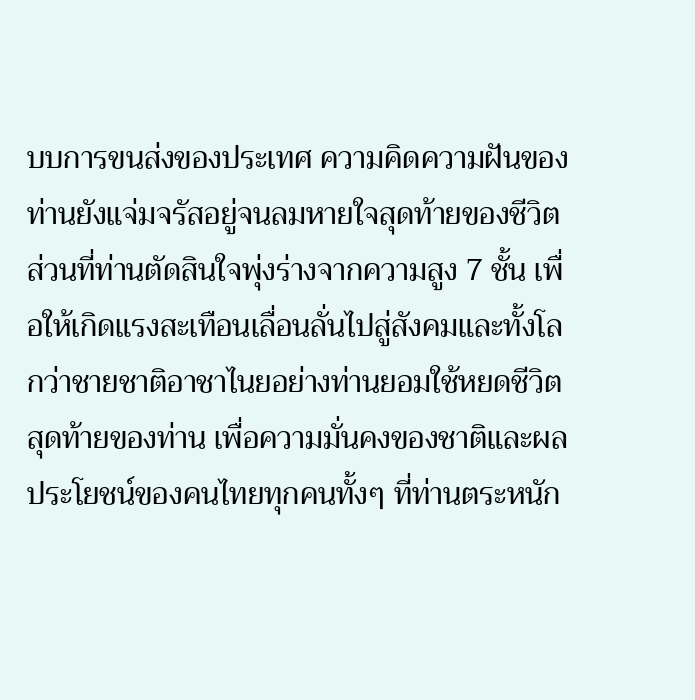บบการขนส่งของประเทศ ความคิดความฝันของท่านยังแจ่มจรัสอยู่จนลมหายใจสุดท้ายของชีวิต ส่วนที่ท่านตัดสินใจพุ่งร่างจากความสูง 7 ชั้น เพื่อให้เกิดแรงสะเทือนเลื่อนลั่นไปสู่สังคมและทั้งโลกว่าชายชาติอาชาไนยอย่างท่านยอมใช้หยดชีวิตสุดท้ายของท่าน เพื่อความมั่นคงของชาติและผลประโยชน์ของคนไทยทุกคนทั้งๆ ที่ท่านตระหนัก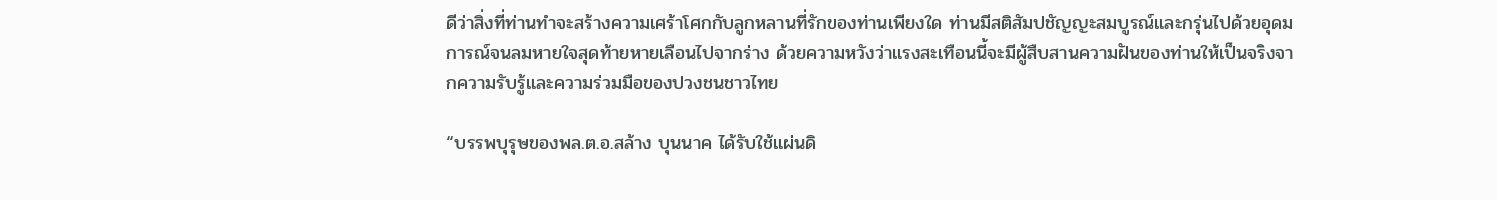ดีว่าสิ่งที่ท่านทำจะสร้างความเศร้าโศกกับลูกหลานที่รักของท่านเพียงใด ท่านมีสติสัมปชัญญะสมบูรณ์และกรุ่นไปด้วยอุดมการณ์จนลมหายใจสุดท้ายหายเลือนไปจากร่าง ด้วยความหวังว่าแรงสะเทือนนี้จะมีผู้สืบสานความฝันของท่านให้เป็นจริงจากความรับรู้และความร่วมมือของปวงชนชาวไทย

“บรรพบุรุษของพล.ต.อ.สล้าง บุนนาค ได้รับใช้แผ่นดิ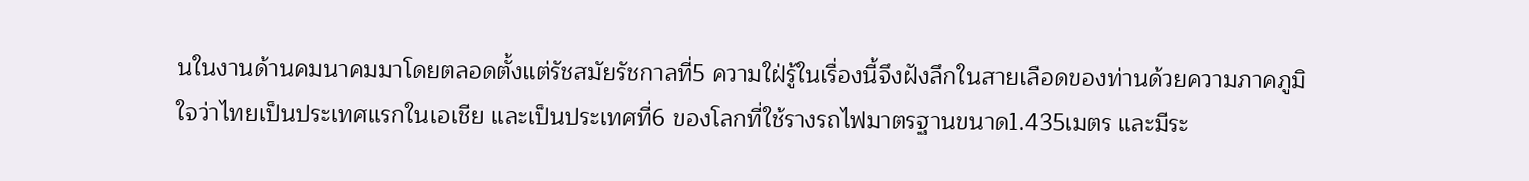นในงานด้านคมนาคมมาโดยตลอดตั้งแต่รัชสมัยรัชกาลที่5 ความใฝ่รู้ในเรื่องนี้จึงฝังลึกในสายเลือดของท่านด้วยความภาคภูมิใจว่าไทยเป็นประเทศแรกในเอเชีย และเป็นประเทศที่6 ของโลกที่ใช้รางรถไฟมาตรฐานขนาด1.435เมตร และมีระ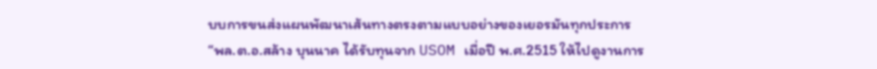บบการขนส่งแผนพัฒนาเส้นทางตรงตามแบบอย่างของเยอรมันทุกประการ
“พล.ต.อ.สล้าง บุนนาค ได้รับทุนจาก USOM เมื่อปี พ.ศ.2515 ให้ไปดูงานการ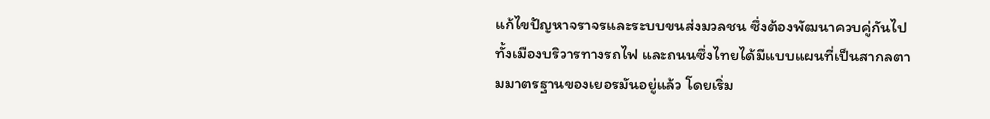แก้ไขปัญหาจราจรและระบบขนส่งมวลชน ซึ่งต้องพัฒนาควบคู่กันไปทั้งเมืองบริวารทางรถไฟ และถนนซึ่งไทยได้มีแบบแผนที่เป็นสากลตามมาตรฐานของเยอรมันอยู่แล้ว โดยเริ่ม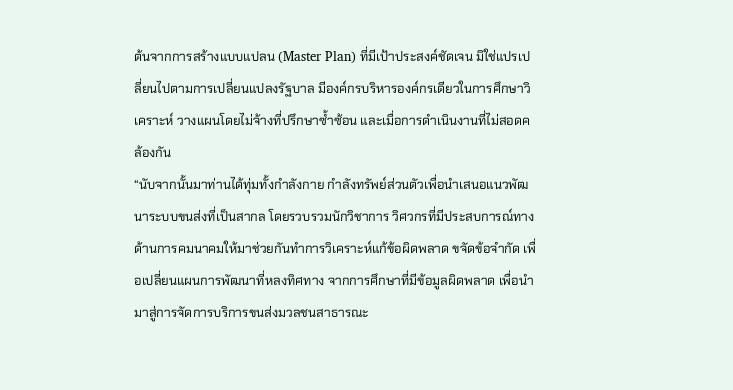ต้นจากการสร้างแบบแปลน (Master Plan) ที่มีเป้าประสงค์ชัดเจน มิใช่แปรเปลี่ยนไปตามการเปลี่ยนแปลงรัฐบาล มีองค์กรบริหารองค์กรเดียวในการศึกษาวิเคราะห์ วางแผนโดยไม่จ้างที่ปรึกษาซ้ำซ้อน และเมื่อการดำเนินงานที่ไม่สอดคล้องกัน
“นับจากนั้นมาท่านได้ทุ่มทั้งกำลังกาย กำลังทรัพย์ส่วนตัวเพื่อนำเสนอแนวพัฒนาระบบขนส่งที่เป็นสากล โดยรวบรวมนักวิชาการ วิศวกรที่มีประสบการณ์ทางด้านการคมนาคมให้มาช่วยกันทำการวิเคราะห์แก้ข้อผิดพลาด ขจัดข้อจำกัด เพื่อเปลี่ยนแผนการพัฒนาที่หลงทิศทาง จากการศึกษาที่มีข้อมูลผิดพลาด เพื่อนำมาสู่การจัดการบริการขนส่งมวลชนสาธารณะ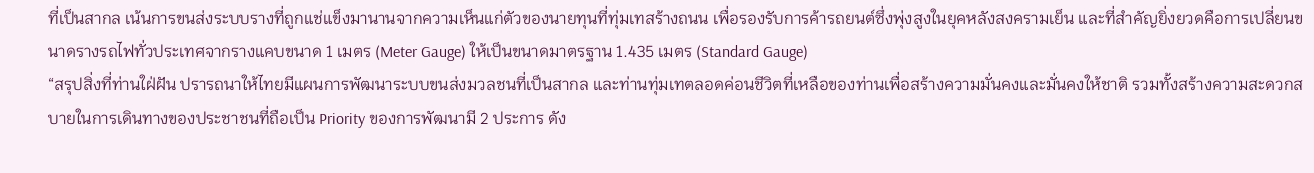ที่เป็นสากล เน้นการขนส่งระบบรางที่ถูกแช่แข็งมานานจากความเห็นแก่ตัวของนายทุนที่ทุ่มเทสร้างถนน เพื่อรองรับการค้ารถยนต์ซึ่งพุ่งสูงในยุคหลังสงครามเย็น และที่สำคัญยิ่งยวดคือการเปลี่ยนขนาดรางรถไฟทั่วประเทศจากรางแคบขนาด 1 เมตร (Meter Gauge) ให้เป็นขนาดมาตรฐาน 1.435 เมตร (Standard Gauge)
“สรุปสิ่งที่ท่านใฝ่ฝัน ปรารถนาให้ไทยมีแผนการพัฒนาระบบขนส่งมวลชนที่เป็นสากล และท่านทุ่มเทตลอดค่อนชีวิตที่เหลือของท่านเพื่อสร้างความมั่นคงและมั่นคงให้ชาติ รวมทั้งสร้างความสะดวกสบายในการเดินทางของประชาชนที่ถือเป็น Priority ของการพัฒนามี 2 ประการ ดัง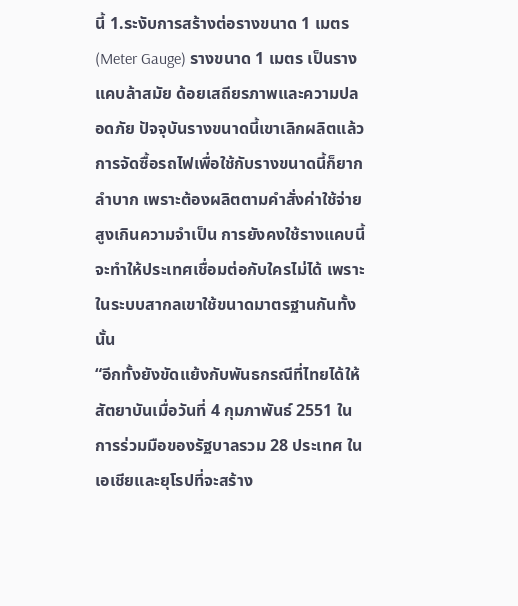นี้ 1.ระงับการสร้างต่อรางขนาด 1 เมตร (Meter Gauge) รางขนาด 1 เมตร เป็นรางแคบล้าสมัย ด้อยเสถียรภาพและความปลอดภัย ปัจจุบันรางขนาดนี้เขาเลิกผลิตแล้ว การจัดซื้อรถไฟเพื่อใช้กับรางขนาดนี้ก็ยากลำบาก เพราะต้องผลิตตามคำสั่งค่าใช้จ่ายสูงเกินความจำเป็น การยังคงใช้รางแคบนี้จะทำให้ประเทศเชื่อมต่อกับใครไม่ได้ เพราะในระบบสากลเขาใช้ขนาดมาตรฐานกันทั้งนั้น
“อีกทั้งยังขัดแย้งกับพันธกรณีที่ไทยได้ให้สัตยาบันเมื่อวันที่ 4 กุมภาพันธ์ 2551 ในการร่วมมือของรัฐบาลรวม 28 ประเทศ ในเอเชียและยุโรปที่จะสร้าง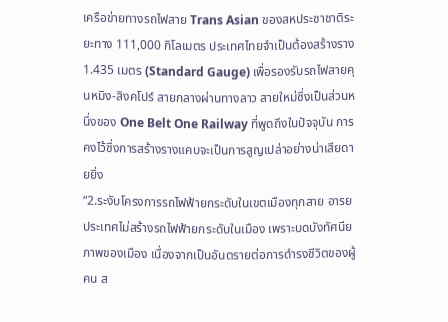เครือข่ายทางรถไฟสาย Trans Asian ของสหประชาชาติระยะทาง 111,000 กิโลเมตร ประเทศไทยจำเป็นต้องสร้างราง 1.435 เมตร (Standard Gauge) เพื่อรองรับรถไฟสายคุนหมิง-สิงคโปร์ สายกลางผ่านทางลาว สายใหม่ซึ่งเป็นส่วนหนึ่งของ One Belt One Railway ที่พูดถึงในปัจจุบัน การคงไว้ซึ่งการสร้างรางแคบจะเป็นการสูญเปล่าอย่างน่าเสียดายยิ่ง
“2.ระงับโครงการรถไฟฟ้ายกระดับในเขตเมืองทุกสาย อารยประเทศไม่สร้างรถไฟฟ้ายกระดับในเมือง เพราะบดบังทัศนียภาพของเมือง เนื่องจากเป็นอันตรายต่อการดำรงชีวิตของผู้คน ส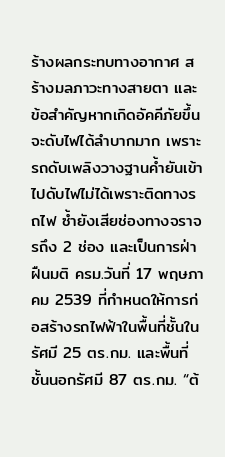ร้างผลกระทบทางอากาศ สร้างมลภาวะทางสายตา และข้อสำคัญหากเกิดอัคคีภัยขึ้นจะดับไฟได้ลำบากมาก เพราะรถดับเพลิงวางฐานค้ำยันเข้าไปดับไฟไม่ได้เพราะติดทางรถไฟ ซ้ำยังเสียช่องทางจราจรถึง 2 ช่อง และเป็นการฝ่าฝืนมติ ครม.วันที่ 17 พฤษภาคม 2539 ที่กำหนดให้การก่อสร้างรถไฟฟ้าในพื้นที่ชั้นในรัศมี 25 ตร.กม. และพื้นที่ชั้นนอกรัศมี 87 ตร.กม. “ต้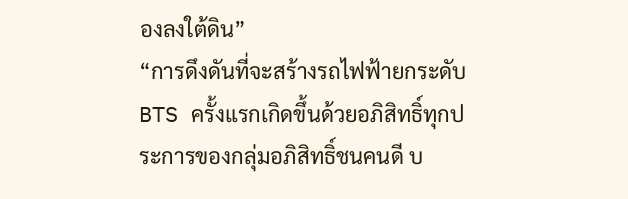องลงใต้ดิน”
“การดึงดันที่จะสร้างรถไฟฟ้ายกระดับ BTS ครั้งแรกเกิดขึ้นด้วยอภิสิทธิ์ทุกประการของกลุ่มอภิสิทธิ์ชนคนดี บ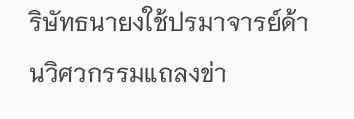ริษัทธนายงใช้ปรมาจารย์ด้านวิศวกรรมแถลงข่า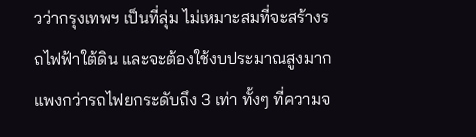วว่ากรุงเทพฯ เป็นที่ลุ่ม ไม่เหมาะสมที่จะสร้างรถไฟฟ้าใต้ดิน และจะต้องใช้งบประมาณสูงมากแพงกว่ารถไฟยกระดับถึง 3 เท่า ทั้งๆ ที่ความจ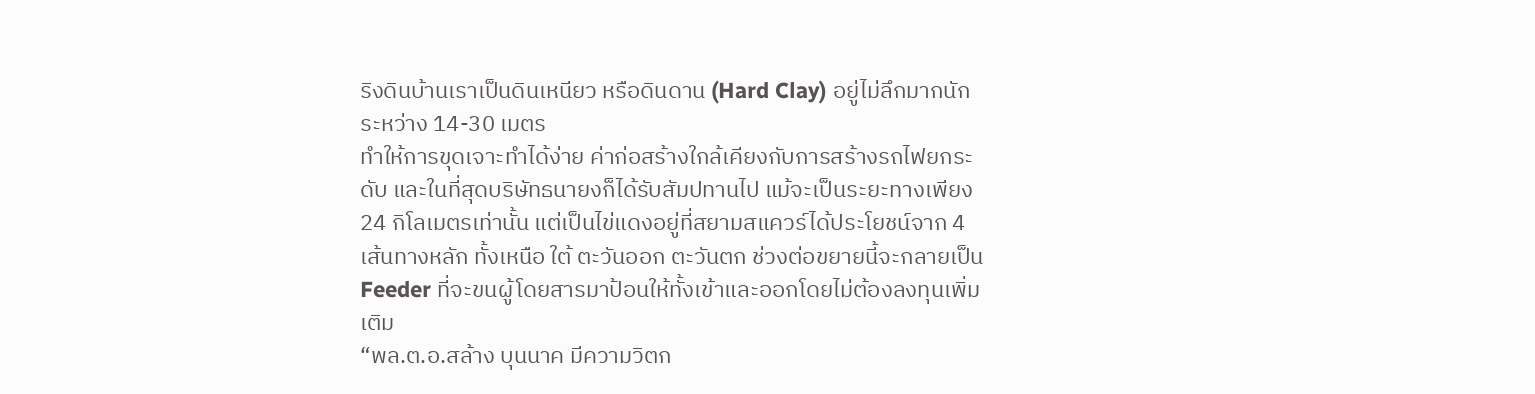ริงดินบ้านเราเป็นดินเหนียว หรือดินดาน (Hard Clay) อยู่ไม่ลึกมากนักระหว่าง 14-30 เมตร
ทำให้การขุดเจาะทำได้ง่าย ค่าก่อสร้างใกล้เคียงกับการสร้างรถไฟยกระดับ และในที่สุดบริษัทธนายงก็ได้รับสัมปทานไป แม้จะเป็นระยะทางเพียง 24 กิโลเมตรเท่านั้น แต่เป็นไข่แดงอยู่ที่สยามสแควร์ได้ประโยชน์จาก 4 เส้นทางหลัก ทั้งเหนือ ใต้ ตะวันออก ตะวันตก ช่วงต่อขยายนี้จะกลายเป็น Feeder ที่จะขนผู้โดยสารมาป้อนให้ทั้งเข้าและออกโดยไม่ต้องลงทุนเพิ่มเติม
“พล.ต.อ.สล้าง บุนนาค มีความวิตก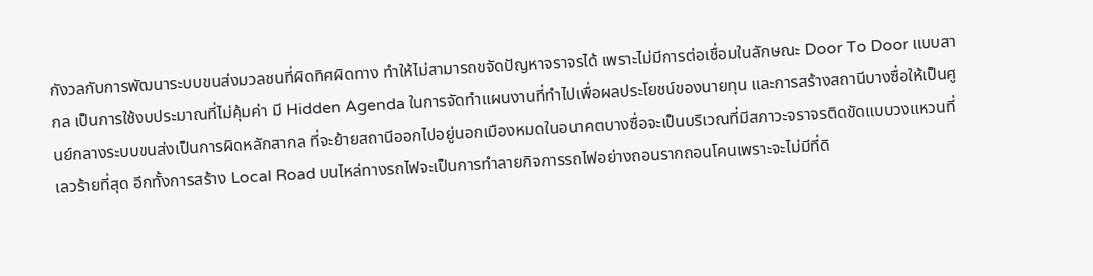กังวลกับการพัฒนาระบบขนส่งมวลชนที่ผิดทิศผิดทาง ทำให้ไม่สามารถขจัดปัญหาจราจรได้ เพราะไม่มีการต่อเชื่อมในลักษณะ Door To Door แบบสากล เป็นการใช้งบประมาณที่ไม่คุ้มค่า มี Hidden Agenda ในการจัดทำแผนงานที่ทำไปเพื่อผลประโยชน์ของนายทุน และการสร้างสถานีบางซื่อให้เป็นศูนย์กลางระบบขนส่งเป็นการผิดหลักสากล ที่จะย้ายสถานีออกไปอยู่นอกเมืองหมดในอนาคตบางซื่อจะเป็นบริเวณที่มีสภาวะจราจรติดขัดแบบวงแหวนที่เลวร้ายที่สุด อีกทั้งการสร้าง Local Road บนไหล่ทางรถไฟจะเป็นการทำลายกิจการรถไฟอย่างถอนรากถอนโคนเพราะจะไม่มีที่ดิ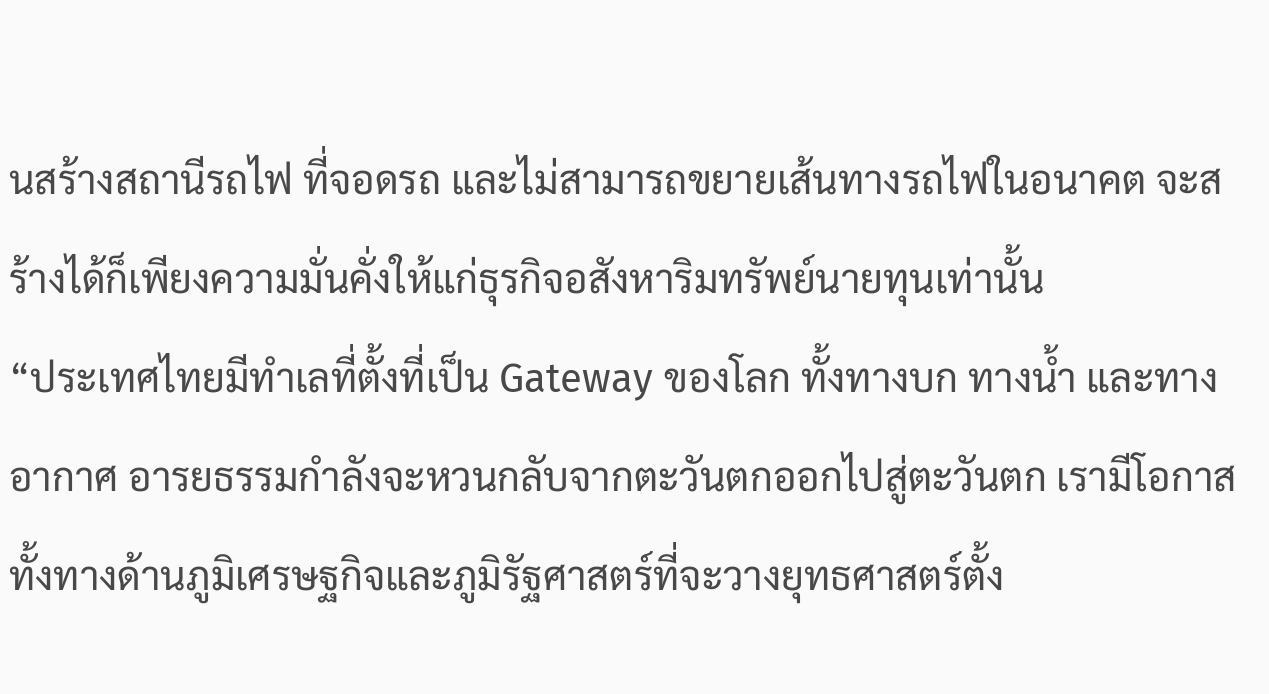นสร้างสถานีรถไฟ ที่จอดรถ และไม่สามารถขยายเส้นทางรถไฟในอนาคต จะสร้างได้ก็เพียงความมั่นคั่งให้แก่ธุรกิจอสังหาริมทรัพย์นายทุนเท่านั้น
“ประเทศไทยมีทำเลที่ตั้งที่เป็น Gateway ของโลก ทั้งทางบก ทางน้ำ และทางอากาศ อารยธรรมกำลังจะหวนกลับจากตะวันตกออกไปสู่ตะวันตก เรามีโอกาสทั้งทางด้านภูมิเศรษฐกิจและภูมิรัฐศาสตร์ที่จะวางยุทธศาสตร์ตั้ง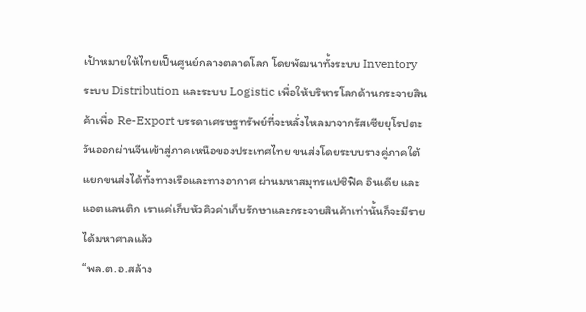เป้าหมายให้ไทยเป็นศูนย์กลางตลาดโลก โดยพัฒนาทั้งระบบ Inventory ระบบ Distribution และระบบ Logistic เพื่อให้บริหารโลกด้านกระจายสินค้าเพื่อ Re-Export บรรดาเศรษฐทรัพย์ที่จะหลั่งไหลมาจากรัสเซียยุโรปตะวันออกผ่านจีนเข้าสู่ภาคเหนือของประเทศไทย ขนส่งโดยระบบรางคู่ภาคใต้ แยกขนส่งได้ทั้งทางเรือและทางอากาศ ผ่านมหาสมุทรแปซิฟิค อินเดีย และแอตแลนติก เราแค่เก็บหัวคิวค่าเก็บรักษาและกระจายสินค้าเท่านั้นก็จะมีรายได้มหาศาลแล้ว
“พล.ต.อ.สล้าง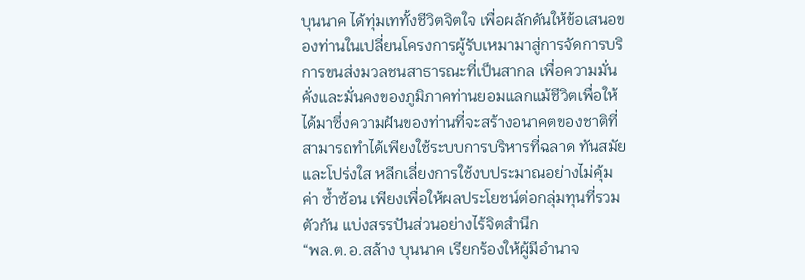บุนนาค ได้ทุ่มเททั้งชีวิตจิตใจ เพื่อผลักดันให้ข้อเสนอของท่านในเปลี่ยนโครงการผู้รับเหมามาสู่การจัดการบริการขนส่งมวลชนสาธารณะที่เป็นสากล เพื่อความมั่นคั่งและมั่นคงของภูมิภาคท่านยอมแลกแม้ชีวิตเพื่อให้ได้มาซึ่งความฝันของท่านที่จะสร้างอนาคตของชาติที่สามารถทำได้เพียงใช้ระบบการบริหารที่ฉลาด ทันสมัย และโปร่งใส หลีกเลี่ยงการใช้งบประมาณอย่างไม่คุ้มค่า ซ้ำซ้อน เพียงเพื่อให้ผลประโยชน์ต่อกลุ่มทุนที่รวมตัวกัน แบ่งสรรปันส่วนอย่างไร้จิตสำนึก
“พล.ต.อ.สล้าง บุนนาค เรียกร้องให้ผู้มีอำนาจ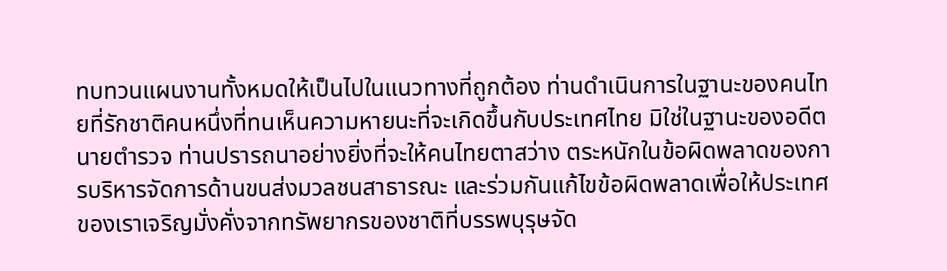ทบทวนแผนงานทั้งหมดให้เป็นไปในแนวทางที่ถูกต้อง ท่านดำเนินการในฐานะของคนไทยที่รักชาติคนหนึ่งที่ทนเห็นความหายนะที่จะเกิดขึ้นกับประเทศไทย มิใช่ในฐานะของอดีตนายตำรวจ ท่านปรารถนาอย่างยิ่งที่จะให้คนไทยตาสว่าง ตระหนักในข้อผิดพลาดของการบริหารจัดการด้านขนส่งมวลชนสาธารณะ และร่วมกันแก้ไขข้อผิดพลาดเพื่อให้ประเทศของเราเจริญมั่งคั่งจากทรัพยากรของชาติที่บรรพบุรุษจัด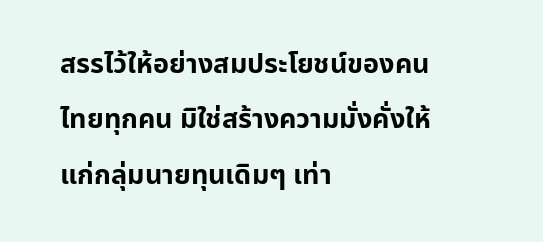สรรไว้ให้อย่างสมประโยชน์ของคนไทยทุกคน มิใช่สร้างความมั่งคั่งให้แก่กลุ่มนายทุนเดิมๆ เท่า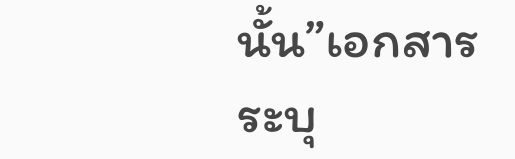นั้น”เอกสารระบุ